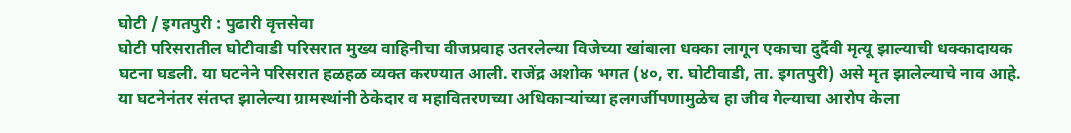घोटी / इगतपुरी : पुढारी वृत्तसेवा
घोटी परिसरातील घोटीवाडी परिसरात मुख्य वाहिनीचा वीजप्रवाह उतरलेल्या विजेच्या खांबाला धक्का लागून एकाचा दुर्दैवी मृत्यू झाल्याची धक्कादायक घटना घडली. या घटनेने परिसरात हळहळ व्यक्त करण्यात आली. राजेंद्र अशोक भगत (४०, रा. घोटीवाडी, ता. इगतपुरी) असे मृत झालेल्याचे नाव आहे.
या घटनेनंतर संतप्त झालेल्या ग्रामस्थांनी ठेकेदार व महावितरणच्या अधिकाऱ्यांच्या हलगर्जीपणामुळेच हा जीव गेल्याचा आरोप केला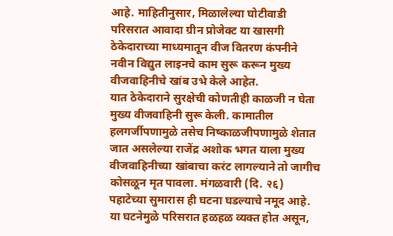आहे. माहितीनुसार, मिळालेल्या घोटीवाडी परिसरात आवादा ग्रीन प्रोजेक्ट या खासगी ठेकेदाराच्या माध्यमातून वीज वितरण कंपनीने नवीन विद्युत लाइनचे काम सुरू करून मुख्य वीजवाहिनीचे खांब उभे केले आहेत.
यात ठेकेदाराने सुरक्षेची कोणतीही काळजी न घेता मुख्य वीजवाहिनी सुरू केली. कामातील हलगर्जीपणामुळे तसेच निष्काळजीपणामुळे शेतात जात असलेल्या राजेंद्र अशोक भगत याला मुख्य वीजवाहिनीच्या खांबाचा करंट लागल्याने तो जागीच कोसळून मृत पावला. मंगळवारी (दि. २६) पहाटेच्या सुमारास ही घटना घडल्याचे नमूद आहे.
या घटनेमुळे परिसरात हळहळ व्यक्त होत असून,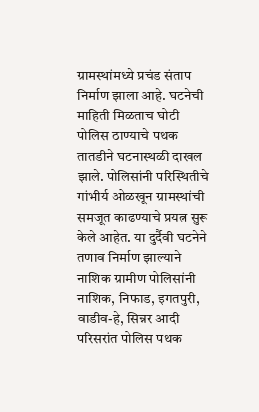ग्रामस्थांमध्ये प्रचंड संताप निर्माण झाला आहे. घटनेची माहिती मिळताच घोटी पोलिस ठाण्याचे पथक तातडीने घटनास्थळी दाखल झाले. पोलिसांनी परिस्थितीचे गांभीर्य ओळखून ग्रामस्थांची समजूत काढण्याचे प्रयत्न सुरू केले आहेत. या दुर्दैवी घटनेने तणाव निर्माण झाल्याने नाशिक ग्रामीण पोलिसांनी नाशिक, निफाड, इगतपुरी, वाडीव-हे, सिन्नर आदी परिसरांत पोलिस पथक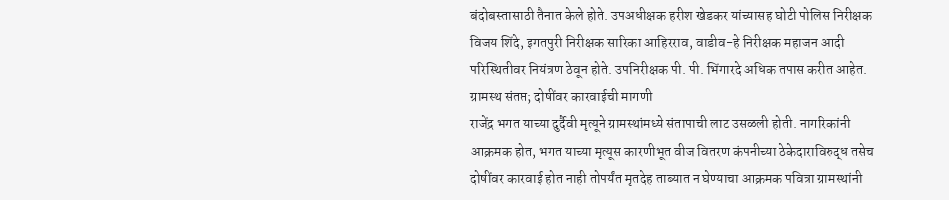बंदोबस्तासाठी तैनात केले होते. उपअधीक्षक हरीश खेडकर यांच्यासह घोटी पोलिस निरीक्षक विजय शिंदे, इगतपुरी निरीक्षक सारिका आहिरराव, वाडीव-हे निरीक्षक महाजन आदी परिस्थितीवर नियंत्रण ठेवून होते. उपनिरीक्षक पी. पी. भिंगारदे अधिक तपास करीत आहेत.
ग्रामस्थ संतप्त; दोषींवर कारवाईची मागणी
राजेंद्र भगत याच्या दुर्दैवी मृत्यूने ग्रामस्थांमध्ये संतापाची लाट उसळली होती. नागरिकांनी आक्रमक होत, भगत याच्या मृत्यूस कारणीभूत वीज वितरण कंपनीच्या ठेकेदाराविरुद्ध तसेच दोषींवर कारवाई होत नाही तोपर्यंत मृतदेह ताब्यात न घेण्याचा आक्रमक पवित्रा ग्रामस्थांनी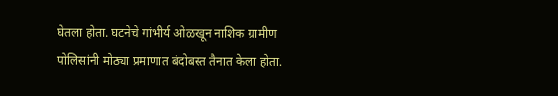घेतला होता. घटनेचे गांभीर्य ओळखून नाशिक ग्रामीण पोलिसांनी मोठ्या प्रमाणात बंदोबस्त तैनात केला होता.